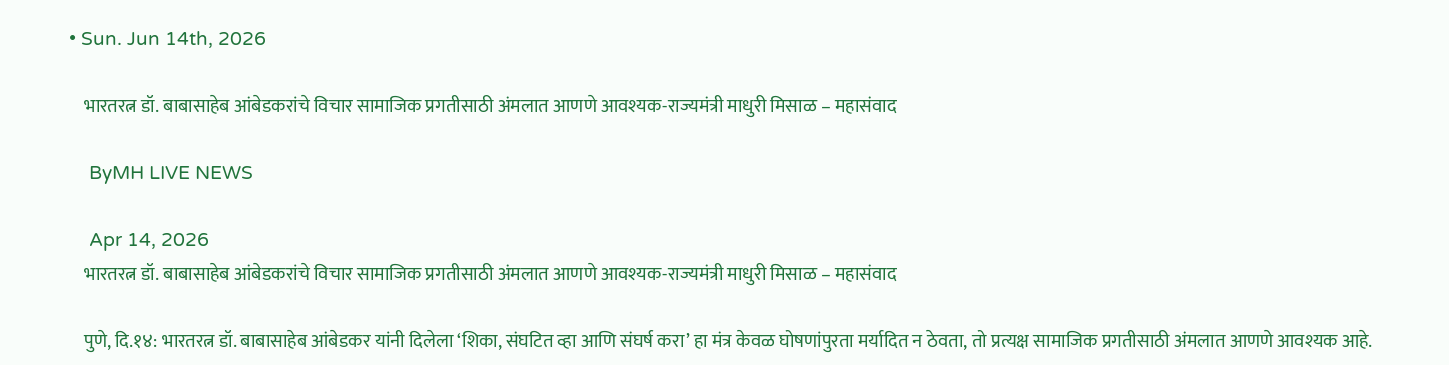• Sun. Jun 14th, 2026

    भारतरत्न डॉ. बाबासाहेब आंबेडकरांचे विचार सामाजिक प्रगतीसाठी अंमलात आणणे आवश्यक-राज्यमंत्री माधुरी मिसाळ – महासंवाद

    ByMH LIVE NEWS

    Apr 14, 2026
    भारतरत्न डॉ. बाबासाहेब आंबेडकरांचे विचार सामाजिक प्रगतीसाठी अंमलात आणणे आवश्यक-राज्यमंत्री माधुरी मिसाळ – महासंवाद

    पुणे, दि.१४: भारतरत्न डॉ. बाबासाहेब आंबेडकर यांनी दिलेला ‘शिका, संघटित व्हा आणि संघर्ष करा’ हा मंत्र केवळ घोषणांपुरता मर्यादित न ठेवता, तो प्रत्यक्ष सामाजिक प्रगतीसाठी अंमलात आणणे आवश्यक आहे.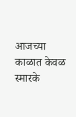आजच्या काळात केवळ स्मारके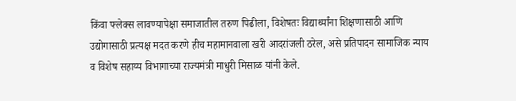किंवा फ्लेक्स लावण्यापेक्षा समाजातील तरुण पिढीला, विशेषतः विद्यार्थ्यांना शिक्षणासाठी आणि उद्योगासाठी प्रत्यक्ष मदत करणे हीच महामानवाला खरी आदरांजली ठरेल, असे प्रतिपादन सामाजिक न्याय व विशेष सहाय्य विभागाच्या राज्यमंत्री माधुरी मिसाळ यांनी केले.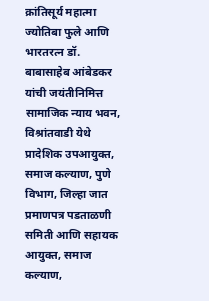क्रांतिसूर्य महात्मा ज्योतिबा फुले आणि भारतरत्न डॉ. बाबासाहेब आंबेडकर यांची जयंतीनिमित्त सामाजिक न्‍याय भवन, विश्रांतवाडी येथे प्रादेशिक उपआयुक्‍त, समाज कल्‍याण, पुणे विभाग, जिल्‍हा जात प्रमाणपत्र पडताळणी समिती आणि सहायक आयुक्‍त, समाज कल्‍याण,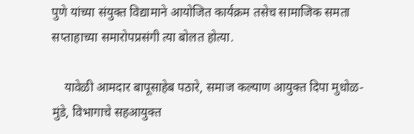पुणे यांच्‍या संयुक्‍त विद्यामाने आयोजित कार्यक्रम तसेच सामाजिक समता सप्‍ताहाच्या समारोपप्रसंगी त्या बोलत होत्या.

    यावेळी आमदार बापूसाहेब पठारे, समाज कल्‍याण आयुक्‍त दिपा मुधोळ-मुंडे, विभागाचे सहआयुक्‍त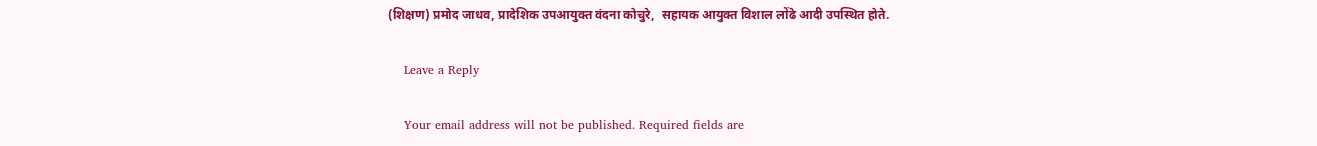(शिक्षण) प्रमोद जाधव, प्रादेशिक उपआयुक्‍त वंदना कोचुरे,  सहायक आयुक्‍त विशाल लोंढे आदी उपस्थित होते.

    Leave a Reply

    Your email address will not be published. Required fields are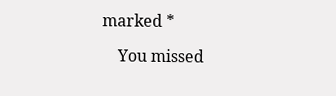marked *

    You missed